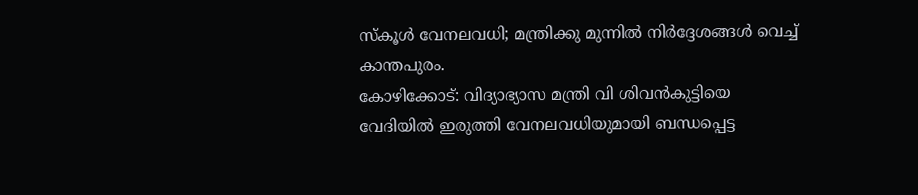സ്കൂൾ വേനലവധി; മന്ത്രിക്കു മുന്നിൽ നിർദ്ദേശങ്ങൾ വെച്ച് കാന്തപുരം.
കോഴിക്കോട്: വിദ്യാഭ്യാസ മന്ത്രി വി ശിവൻകുട്ടിയെ വേദിയിൽ ഇരുത്തി വേനലവധിയുമായി ബന്ധപ്പെട്ട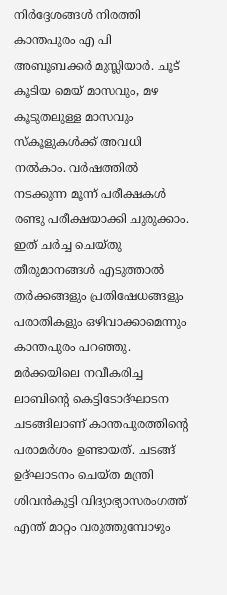നിർദ്ദേശങ്ങൾ നിരത്തി കാന്തപുരം എ പി അബൂബക്കർ മുസ്ലിയാർ. ചൂട് കൂടിയ മെയ് മാസവും, മഴ കൂടുതലുള്ള മാസവും സ്കൂളുകൾക്ക് അവധി നൽകാം. വർഷത്തിൽ നടക്കുന്ന മൂന്ന് പരീക്ഷകൾ രണ്ടു പരീക്ഷയാക്കി ചുരുക്കാം. ഇത് ചർച്ച ചെയ്തു തീരുമാനങ്ങൾ എടുത്താൽ തർക്കങ്ങളും പ്രതിഷേധങ്ങളും പരാതികളും ഒഴിവാക്കാമെന്നും കാന്തപുരം പറഞ്ഞു. മർക്കയിലെ നവീകരിച്ച ലാബിൻ്റെ കെട്ടിടോദ്ഘാടന ചടങ്ങിലാണ് കാന്തപുരത്തിൻ്റെ പരാമർശം ഉണ്ടായത്. ചടങ്ങ് ഉദ്ഘാടനം ചെയ്ത മന്ത്രി ശിവൻകുട്ടി വിദ്യാഭ്യാസരംഗത്ത് എന്ത് മാറ്റം വരുത്തുമ്പോഴും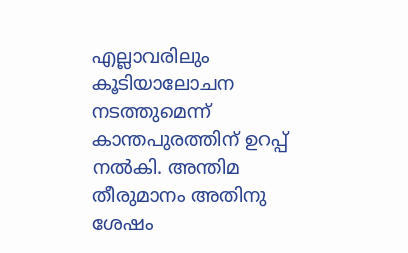എല്ലാവരിലും കൂടിയാലോചന നടത്തുമെന്ന് കാന്തപുരത്തിന് ഉറപ്പ് നൽകി. അന്തിമ തീരുമാനം അതിനു ശേഷം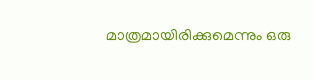മാത്രമായിരിക്കുമെന്നും ഒരു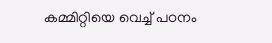കമ്മിറ്റിയെ വെച്ച് പഠനം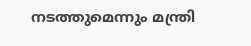നടത്തുമെന്നും മന്ത്രി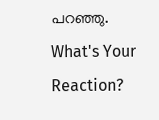പറഞ്ഞു.
What's Your Reaction?